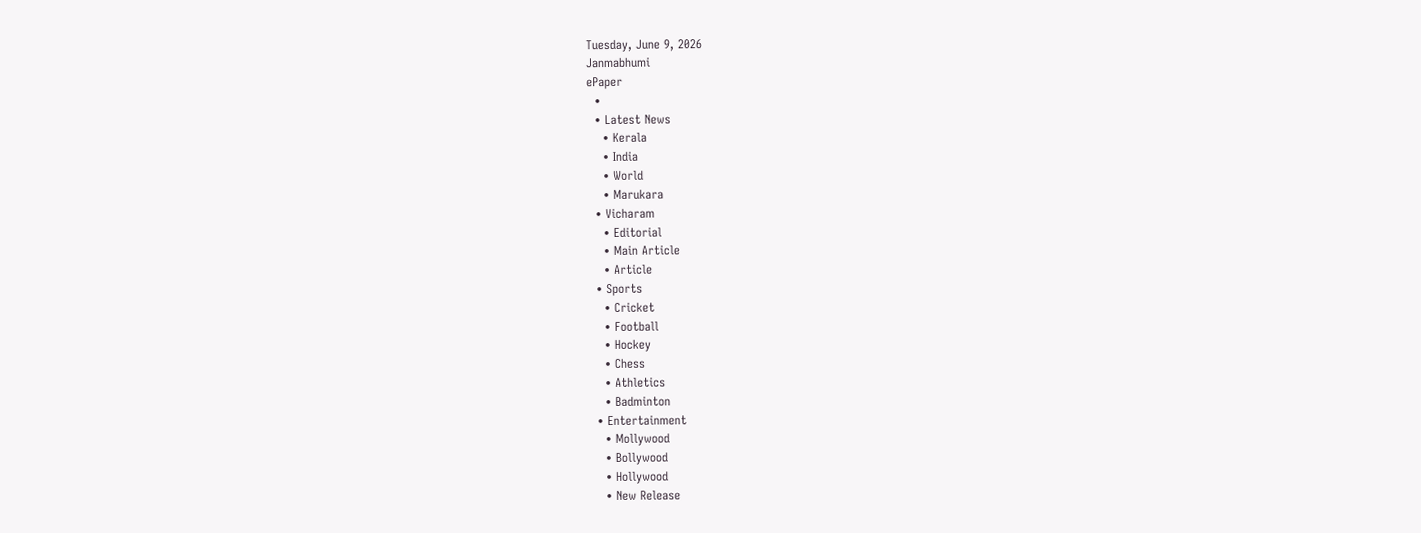Tuesday, June 9, 2026
Janmabhumi
ePaper
  •
  • Latest News
    • Kerala
    • India
    • World
    • Marukara
  • Vicharam
    • Editorial
    • Main Article
    • Article
  • Sports
    • Cricket
    • Football
    • Hockey
    • Chess
    • Athletics
    • Badminton
  • Entertainment
    • Mollywood
    • Bollywood
    • Hollywood
    • New Release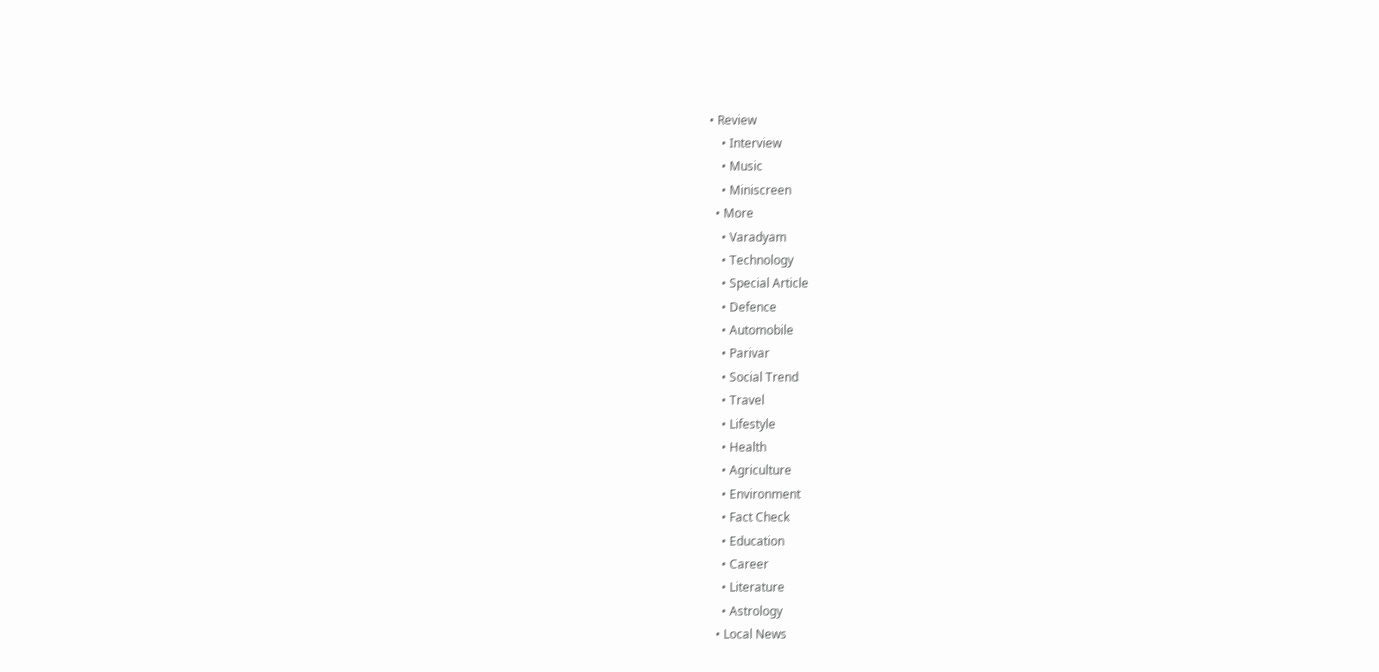• Review
    • Interview
    • Music
    • Miniscreen
  • More
    • Varadyam
    • Technology
    • Special Article
    • Defence
    • Automobile
    • Parivar
    • Social Trend
    • Travel
    • Lifestyle
    • Health
    • Agriculture
    • Environment
    • Fact Check
    • Education
    • Career
    • Literature
    • Astrology
  • Local News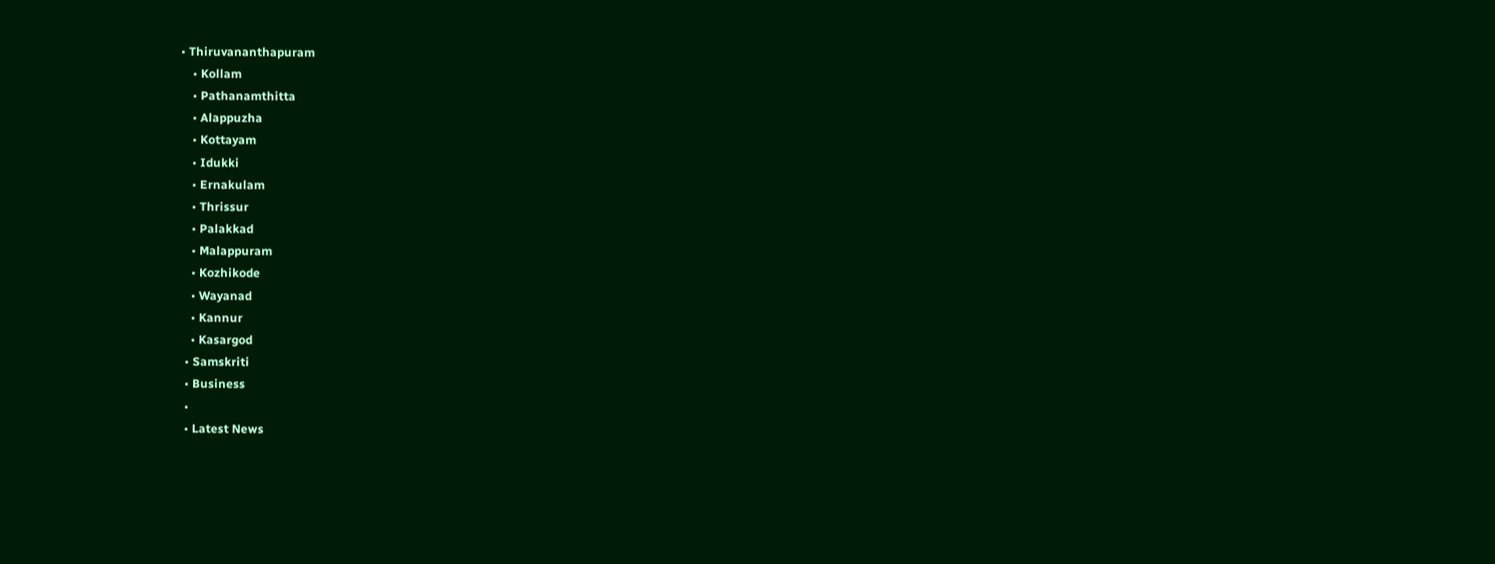• Thiruvananthapuram
    • Kollam
    • Pathanamthitta
    • Alappuzha
    • Kottayam
    • Idukki
    • Ernakulam
    • Thrissur
    • Palakkad
    • Malappuram
    • Kozhikode
    • Wayanad
    • Kannur
    • Kasargod
  • Samskriti
  • Business
  •
  • Latest News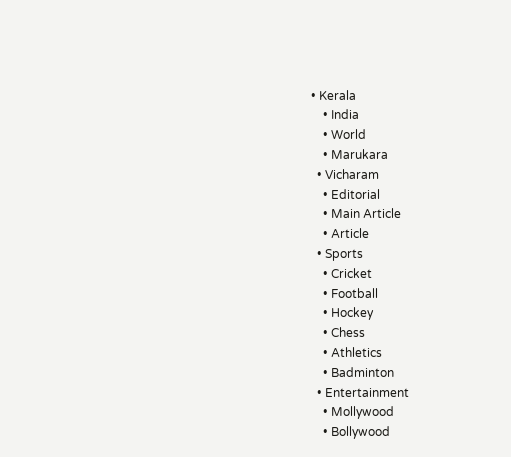• Kerala
    • India
    • World
    • Marukara
  • Vicharam
    • Editorial
    • Main Article
    • Article
  • Sports
    • Cricket
    • Football
    • Hockey
    • Chess
    • Athletics
    • Badminton
  • Entertainment
    • Mollywood
    • Bollywood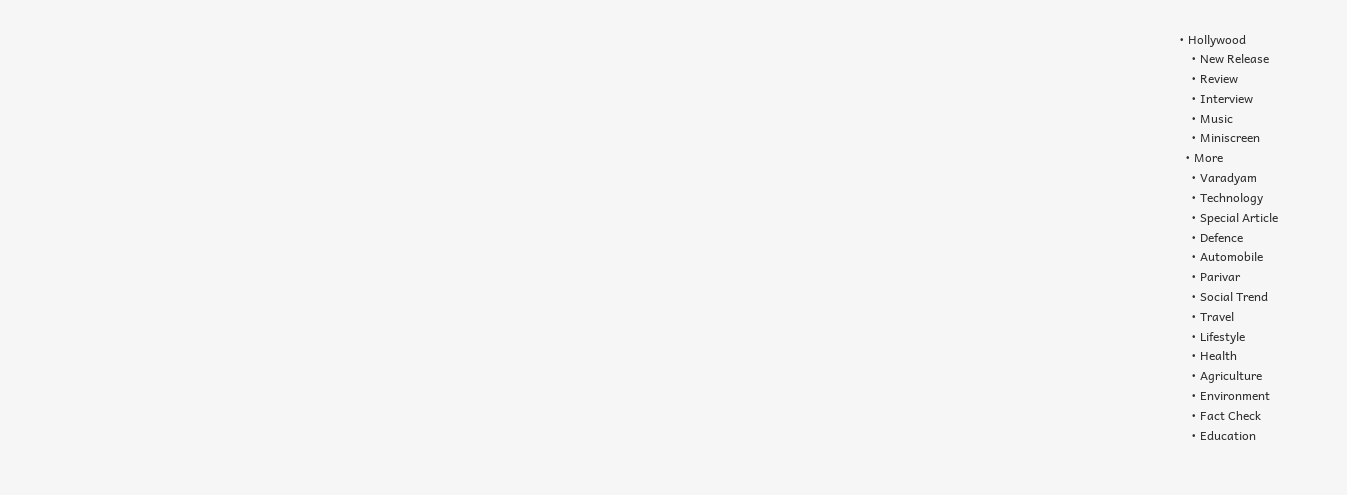• Hollywood
    • New Release
    • Review
    • Interview
    • Music
    • Miniscreen
  • More
    • Varadyam
    • Technology
    • Special Article
    • Defence
    • Automobile
    • Parivar
    • Social Trend
    • Travel
    • Lifestyle
    • Health
    • Agriculture
    • Environment
    • Fact Check
    • Education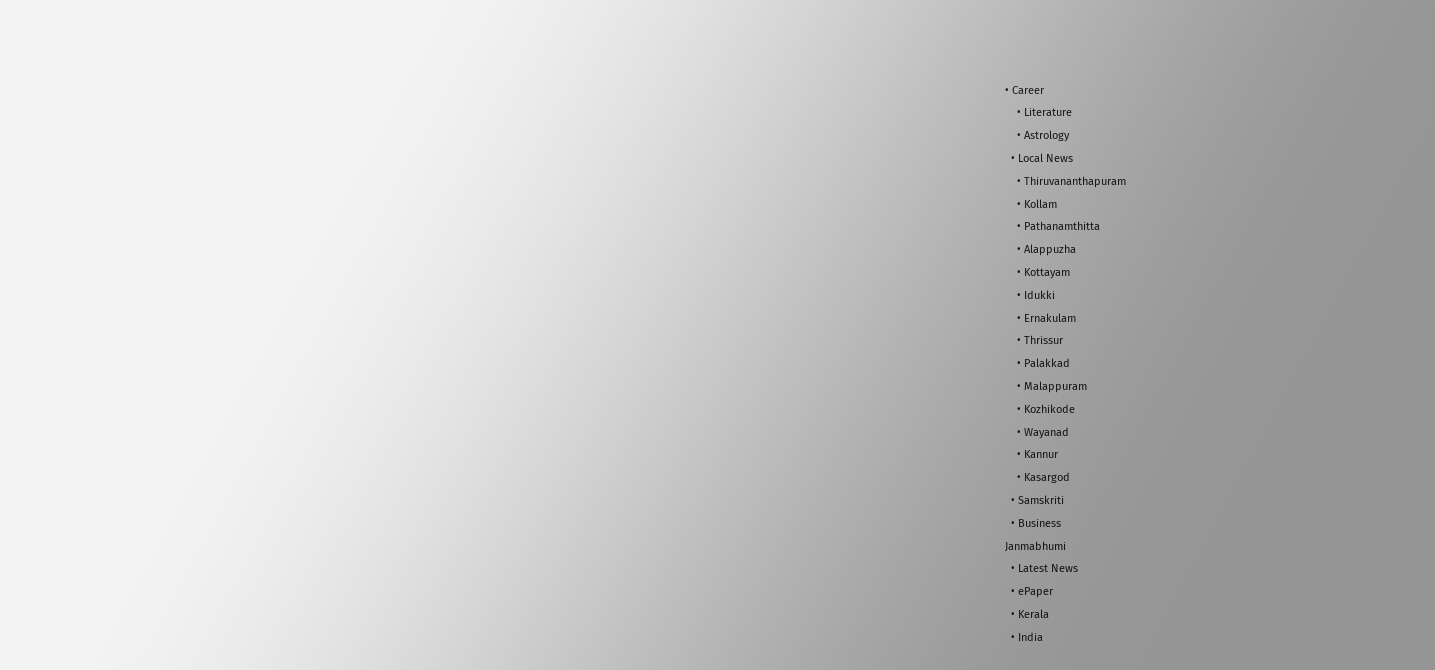• Career
    • Literature
    • Astrology
  • Local News
    • Thiruvananthapuram
    • Kollam
    • Pathanamthitta
    • Alappuzha
    • Kottayam
    • Idukki
    • Ernakulam
    • Thrissur
    • Palakkad
    • Malappuram
    • Kozhikode
    • Wayanad
    • Kannur
    • Kasargod
  • Samskriti
  • Business
Janmabhumi
  • Latest News
  • ePaper
  • Kerala
  • India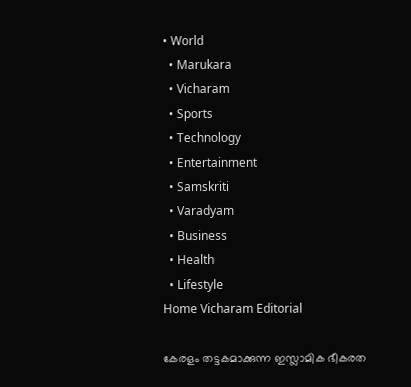• World
  • Marukara
  • Vicharam
  • Sports
  • Technology
  • Entertainment
  • Samskriti
  • Varadyam
  • Business
  • Health
  • Lifestyle
Home Vicharam Editorial

കേരളം തട്ടകമാക്കുന്ന ഇസ്ലാമിക ഭീകരത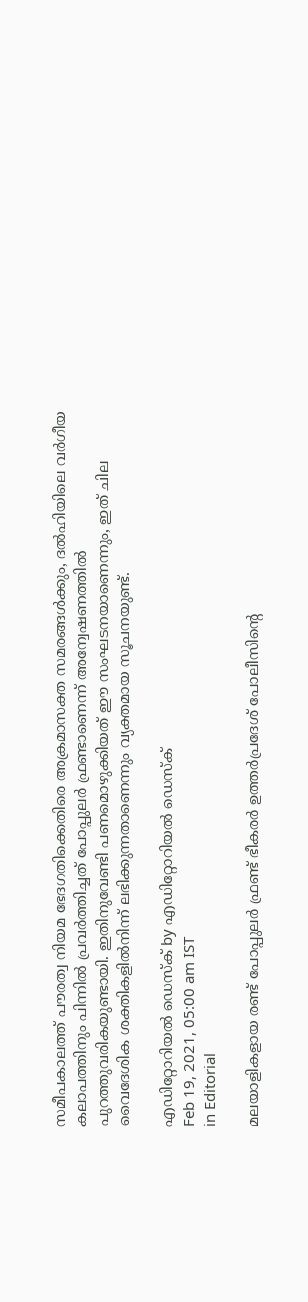സമീപകാലത്ത് പൗരത്വ നിയമ ഭേദഗതിക്കെതിരെ അക്രമാസക്ത സമരങ്ങള്‍ക്കും, ദല്‍ഹിയിലെ വര്‍ഗീയ കലാപത്തിനും പിന്നില്‍ പ്രവര്‍ത്തിച്ചത് പോപ്പുലര്‍ ഫ്രണ്ടാണെന്ന് അന്വേഷണത്തില്‍ പുറത്തുവരികയുണ്ടായി. ഇതിനുവേണ്ടി പണമൊഴുക്കിയത് ഈ സംഘടനയാണെന്നും, ഇത് ചില വൈദേശിക ശക്തികളില്‍നിന്ന് ലഭിക്കുന്നതാണെന്നും വ്യക്തമായ സൂചനയുണ്ട്.

എഡിറ്റോറിയൽ ഡെസ്ക് by എഡിറ്റോറിയൽ ഡെസ്ക്
Feb 19, 2021, 05:00 am IST
in Editorial

മലയാളികളായ രണ്ട് പോപ്പുലര്‍ ഫ്രണ്ട് ഭീകരര്‍ ഉത്തര്‍പ്രദേശ് പോലീസിന്റെ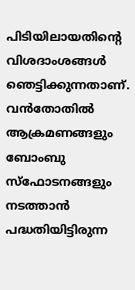പിടിയിലായതിന്റെ വിശദാംശങ്ങള്‍ ഞെട്ടിക്കുന്നതാണ്. വന്‍തോതില്‍ ആക്രമണങ്ങളും ബോംബു സ്‌ഫോടനങ്ങളും നടത്താന്‍ പദ്ധതിയിട്ടിരുന്ന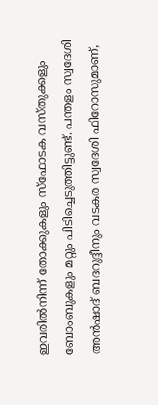ഇവരില്‍നിന്ന് തോക്കുകളും സ്‌ഫോടക വസ്തുക്കളും ബോംബുകളും മറ്റും പിടിച്ചെടുത്തിട്ടുണ്ട്. പന്തളം സ്വദേശി അന്‍ഷാദ് ബദറുദ്ദീനും വടകര സ്വദേശി ഫിറോസുമാണ്,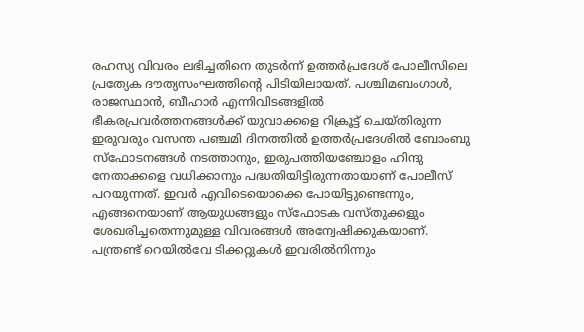രഹസ്യ വിവരം ലഭിച്ചതിനെ തുടര്‍ന്ന് ഉത്തര്‍പ്രദേശ് പോലീസിലെ പ്രത്യേക ദൗത്യസംഘത്തിന്റെ പിടിയിലായത്. പശ്ചിമബംഗാള്‍, രാജസ്ഥാന്‍, ബീഹാര്‍ എന്നിവിടങ്ങളില്‍ ഭീകരപ്രവര്‍ത്തനങ്ങള്‍ക്ക് യുവാക്കളെ റിക്രൂട്ട് ചെയ്തിരുന്ന ഇരുവരും വസന്ത പഞ്ചമി ദിനത്തില്‍ ഉത്തര്‍പ്രദേശില്‍ ബോംബു സ്‌ഫോടനങ്ങള്‍ നടത്താനും, ഇരുപത്തിയഞ്ചോളം ഹിന്ദു നേതാക്കളെ വധിക്കാനും പദ്ധതിയിട്ടിരുന്നതായാണ് പോലീസ് പറയുന്നത്. ഇവര്‍ എവിടെയൊക്കെ പോയിട്ടുണ്ടെന്നും, എങ്ങനെയാണ് ആയുധങ്ങളും സ്‌ഫോടക വസ്തുക്കളും ശേഖരിച്ചതെന്നുമുള്ള വിവരങ്ങള്‍ അന്വേഷിക്കുകയാണ്. പന്ത്രണ്ട് റെയില്‍വേ ടിക്കറ്റുകള്‍ ഇവരില്‍നിന്നും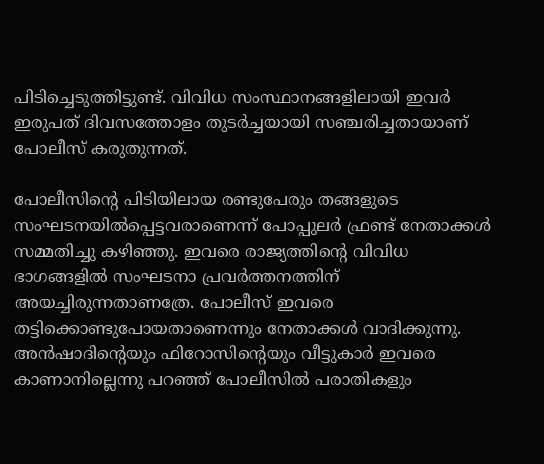പിടിച്ചെടുത്തിട്ടുണ്ട്. വിവിധ സംസ്ഥാനങ്ങളിലായി ഇവര്‍ ഇരുപത് ദിവസത്തോളം തുടര്‍ച്ചയായി സഞ്ചരിച്ചതായാണ് പോലീസ് കരുതുന്നത്.

പോലീസിന്റെ പിടിയിലായ രണ്ടുപേരും തങ്ങളുടെ സംഘടനയില്‍പ്പെട്ടവരാണെന്ന് പോപ്പുലര്‍ ഫ്രണ്ട് നേതാക്കള്‍ സമ്മതിച്ചു കഴിഞ്ഞു. ഇവരെ രാജ്യത്തിന്റെ വിവിധ ഭാഗങ്ങളില്‍ സംഘടനാ പ്രവര്‍ത്തനത്തിന് അയച്ചിരുന്നതാണത്രേ. പോലീസ് ഇവരെ തട്ടിക്കൊണ്ടുപോയതാണെന്നും നേതാക്കള്‍ വാദിക്കുന്നു. അന്‍ഷാദിന്റെയും ഫിറോസിന്റെയും വീട്ടുകാര്‍ ഇവരെ കാണാനില്ലെന്നു പറഞ്ഞ് പോലീസില്‍ പരാതികളും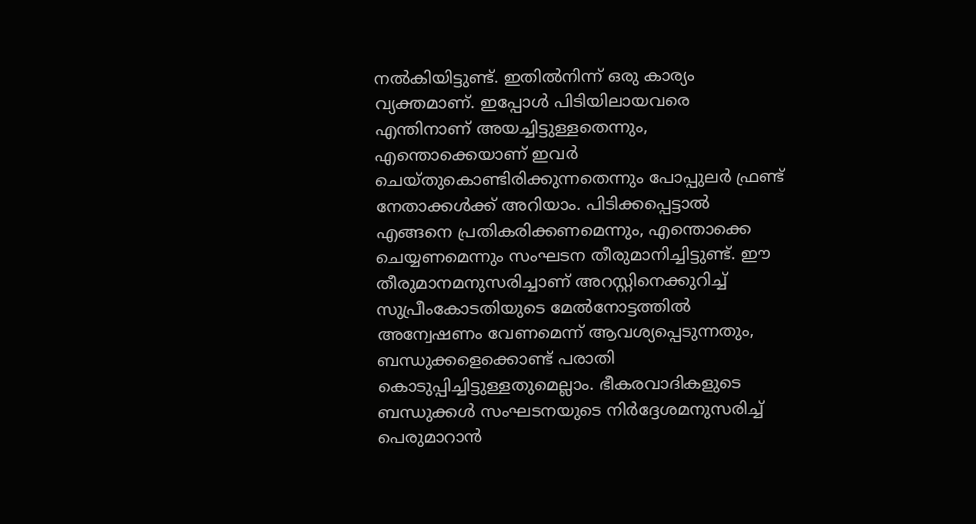നല്‍കിയിട്ടുണ്ട്. ഇതില്‍നിന്ന് ഒരു കാര്യം വ്യക്തമാണ്. ഇപ്പോള്‍ പിടിയിലായവരെ എന്തിനാണ് അയച്ചിട്ടുള്ളതെന്നും, എന്തൊക്കെയാണ് ഇവര്‍ ചെയ്തുകൊണ്ടിരിക്കുന്നതെന്നും പോപ്പുലര്‍ ഫ്രണ്ട് നേതാക്കള്‍ക്ക് അറിയാം. പിടിക്കപ്പെട്ടാല്‍ എങ്ങനെ പ്രതികരിക്കണമെന്നും, എന്തൊക്കെ ചെയ്യണമെന്നും സംഘടന തീരുമാനിച്ചിട്ടുണ്ട്. ഈ തീരുമാനമനുസരിച്ചാണ് അറസ്റ്റിനെക്കുറിച്ച് സുപ്രീംകോടതിയുടെ മേല്‍നോട്ടത്തില്‍ അന്വേഷണം വേണമെന്ന് ആവശ്യപ്പെടുന്നതും, ബന്ധുക്കളെക്കൊണ്ട് പരാതി കൊടുപ്പിച്ചിട്ടുള്ളതുമെല്ലാം. ഭീകരവാദികളുടെ ബന്ധുക്കള്‍ സംഘടനയുടെ നിര്‍ദ്ദേശമനുസരിച്ച് പെരുമാറാന്‍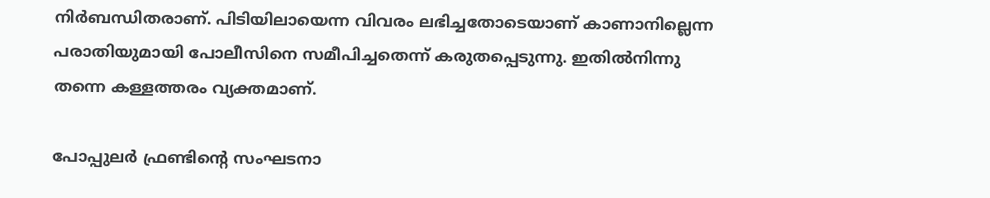നിര്‍ബന്ധിതരാണ്. പിടിയിലായെന്ന വിവരം ലഭിച്ചതോടെയാണ് കാണാനില്ലെന്ന പരാതിയുമായി പോലീസിനെ സമീപിച്ചതെന്ന് കരുതപ്പെടുന്നു. ഇതില്‍നിന്നു തന്നെ കള്ളത്തരം വ്യക്തമാണ്.

പോപ്പുലര്‍ ഫ്രണ്ടിന്റെ സംഘടനാ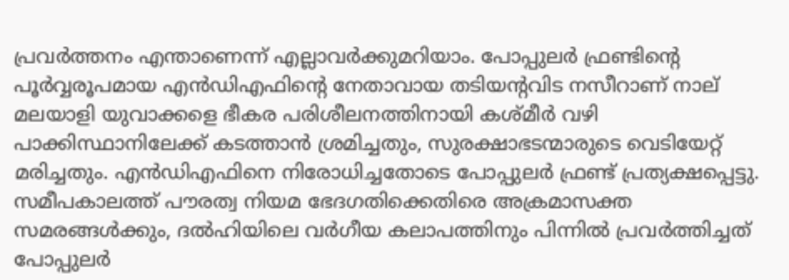പ്രവര്‍ത്തനം എന്താണെന്ന് എല്ലാവര്‍ക്കുമറിയാം. പോപ്പുലര്‍ ഫ്രണ്ടിന്റെ പൂര്‍വ്വരൂപമായ എന്‍ഡിഎഫിന്റെ നേതാവായ തടിയന്റവിട നസീറാണ് നാല് മലയാളി യുവാക്കളെ ഭീകര പരിശീലനത്തിനായി കശ്മീര്‍ വഴി പാക്കിസ്ഥാനിലേക്ക് കടത്താന്‍ ശ്രമിച്ചതും, സുരക്ഷാഭടന്മാരുടെ വെടിയേറ്റ് മരിച്ചതും. എന്‍ഡിഎഫിനെ നിരോധിച്ചതോടെ പോപ്പുലര്‍ ഫ്രണ്ട് പ്രത്യക്ഷപ്പെട്ടു. സമീപകാലത്ത് പൗരത്വ നിയമ ഭേദഗതിക്കെതിരെ അക്രമാസക്ത സമരങ്ങള്‍ക്കും, ദല്‍ഹിയിലെ വര്‍ഗീയ കലാപത്തിനും പിന്നില്‍ പ്രവര്‍ത്തിച്ചത് പോപ്പുലര്‍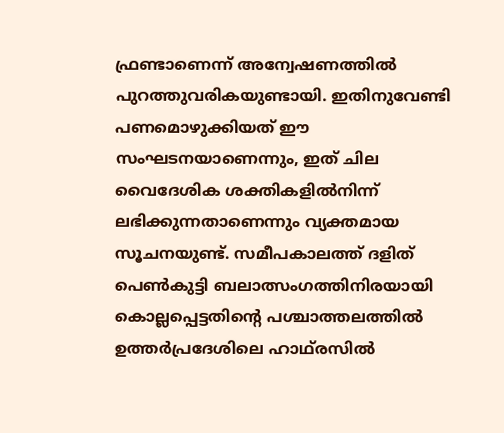ഫ്രണ്ടാണെന്ന് അന്വേഷണത്തില്‍ പുറത്തുവരികയുണ്ടായി. ഇതിനുവേണ്ടി പണമൊഴുക്കിയത് ഈ സംഘടനയാണെന്നും, ഇത് ചില വൈദേശിക ശക്തികളില്‍നിന്ന് ലഭിക്കുന്നതാണെന്നും വ്യക്തമായ സൂചനയുണ്ട്. സമീപകാലത്ത് ദളിത് പെണ്‍കുട്ടി ബലാത്സംഗത്തിനിരയായി കൊല്ലപ്പെട്ടതിന്റെ പശ്ചാത്തലത്തില്‍ ഉത്തര്‍പ്രദേശിലെ ഹാഥ്‌രസില്‍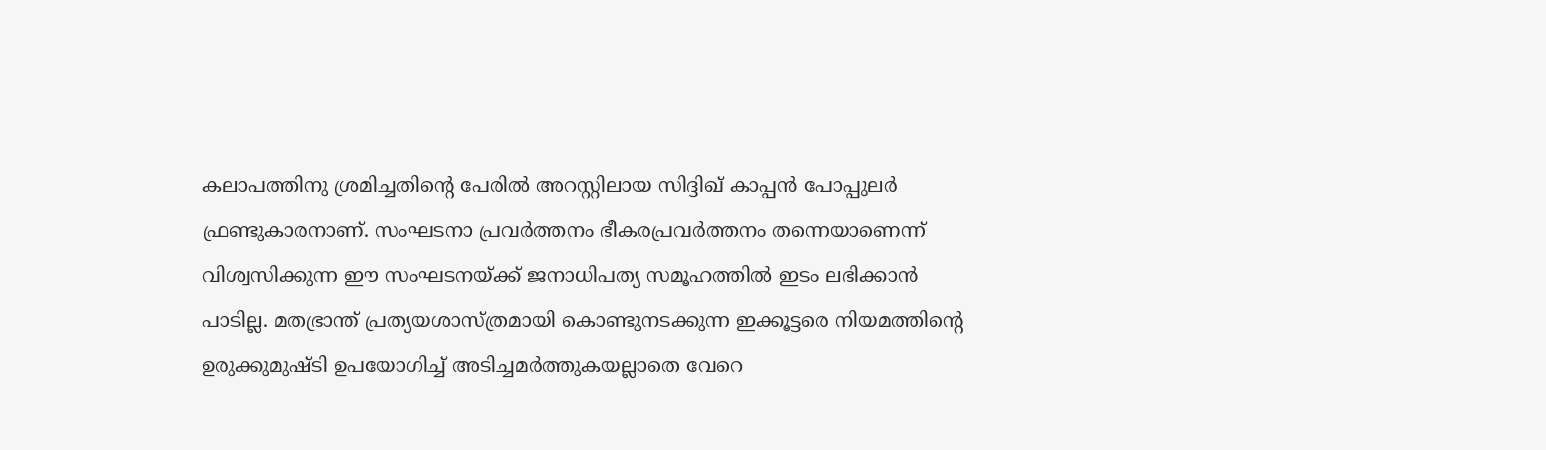കലാപത്തിനു ശ്രമിച്ചതിന്റെ പേരില്‍ അറസ്റ്റിലായ സിദ്ദിഖ് കാപ്പന്‍ പോപ്പുലര്‍ ഫ്രണ്ടുകാരനാണ്. സംഘടനാ പ്രവര്‍ത്തനം ഭീകരപ്രവര്‍ത്തനം തന്നെയാണെന്ന് വിശ്വസിക്കുന്ന ഈ സംഘടനയ്‌ക്ക് ജനാധിപത്യ സമൂഹത്തില്‍ ഇടം ലഭിക്കാന്‍ പാടില്ല. മതഭ്രാന്ത് പ്രത്യയശാസ്ത്രമായി കൊണ്ടുനടക്കുന്ന ഇക്കൂട്ടരെ നിയമത്തിന്റെ ഉരുക്കുമുഷ്ടി ഉപയോഗിച്ച് അടിച്ചമര്‍ത്തുകയല്ലാതെ വേറെ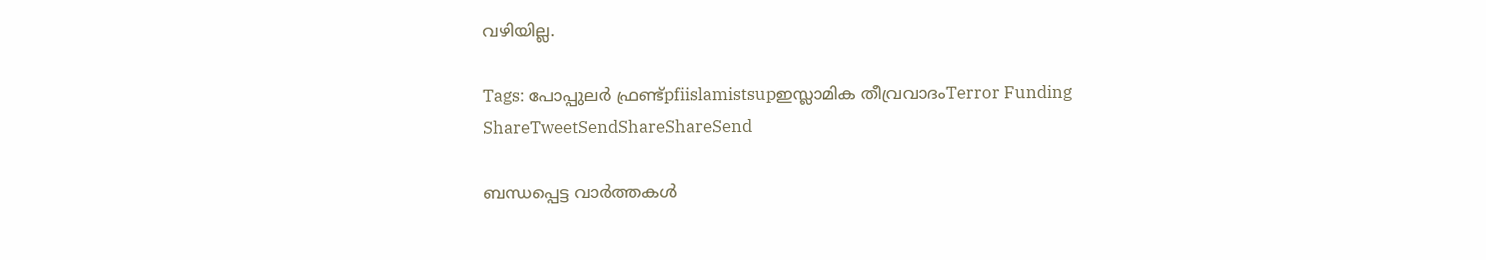വഴിയില്ല.

Tags: പോപ്പുലര്‍ ഫ്രണ്ട്pfiislamistsupഇസ്ലാമിക തീവ്രവാദംTerror Funding
ShareTweetSendShareShareSend

ബന്ധപ്പെട്ട വാര്‍ത്തകള്‍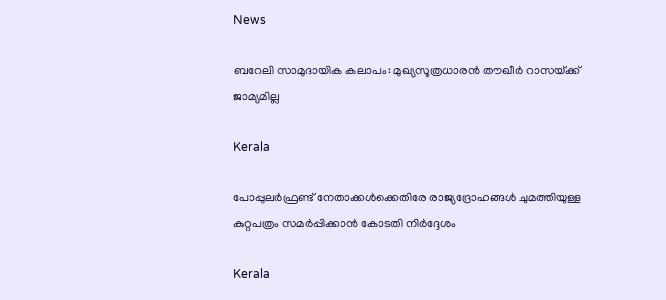News

ബറേലി സാമുദായിക കലാപം: മുഖ്യസൂത്രധാരൻ തൗഖീർ റാസയ്‌ക്ക് ജാമ്യമില്ല

Kerala

പോപ്പുലർഫ്രണ്ട് നേതാക്കൾക്കെതിരേ രാജ്യദ്രോഹങ്ങൾ ചുമത്തിയുള്ള കുറ്റപത്രം സമർപ്പിക്കാൻ കോടതി നിർദ്ദേശം

Kerala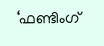‘ഫണ്ടിംഗ്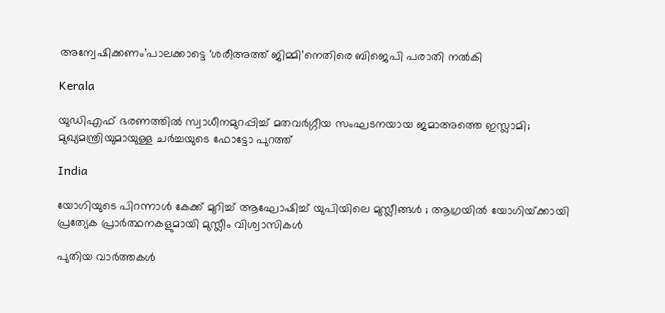അന്വേഷിക്കണം’പാലക്കാട്ടെ ‘ശരീഅത്ത് ജിമ്മി’നെതിരെ ബിജെപി പരാതി നല്‍കി

Kerala

യുഡിഎഫ് ഭരണത്തില്‍ സ്വാധീനമുറപ്പിച്ച് മതവര്‍ഗ്ഗീയ സംഘടനയായ ജമാഅത്തെ ഇസ്ലാമി; മുഖ്യമന്ത്രിയുമായുള്ള ചര്‍ച്ചയുടെ ഫോട്ടോ പുറത്ത്

India

യോഗിയുടെ പിറന്നാൾ കേക്ക് മുറിച്ച് ആഘോഷിച്ച് യുപിയിലെ മുസ്ലീങ്ങൾ ; ആഗ്രയിൽ യോഗിയ്‌ക്കായി പ്രത്യേക പ്രാർത്ഥനകളുമായി മുസ്ലീം വിശ്വാസികൾ

പുതിയ വാര്‍ത്തകള്‍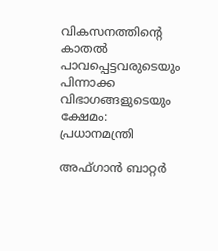വികസനത്തിന്റെ കാതല്‍ പാവപ്പെട്ടവരുടെയും പിന്നാക്ക വിഭാഗങ്ങളുടെയും ക്ഷേമം: പ്രധാനമന്ത്രി

അഫ്ഗാന്‍ ബാറ്റര്‍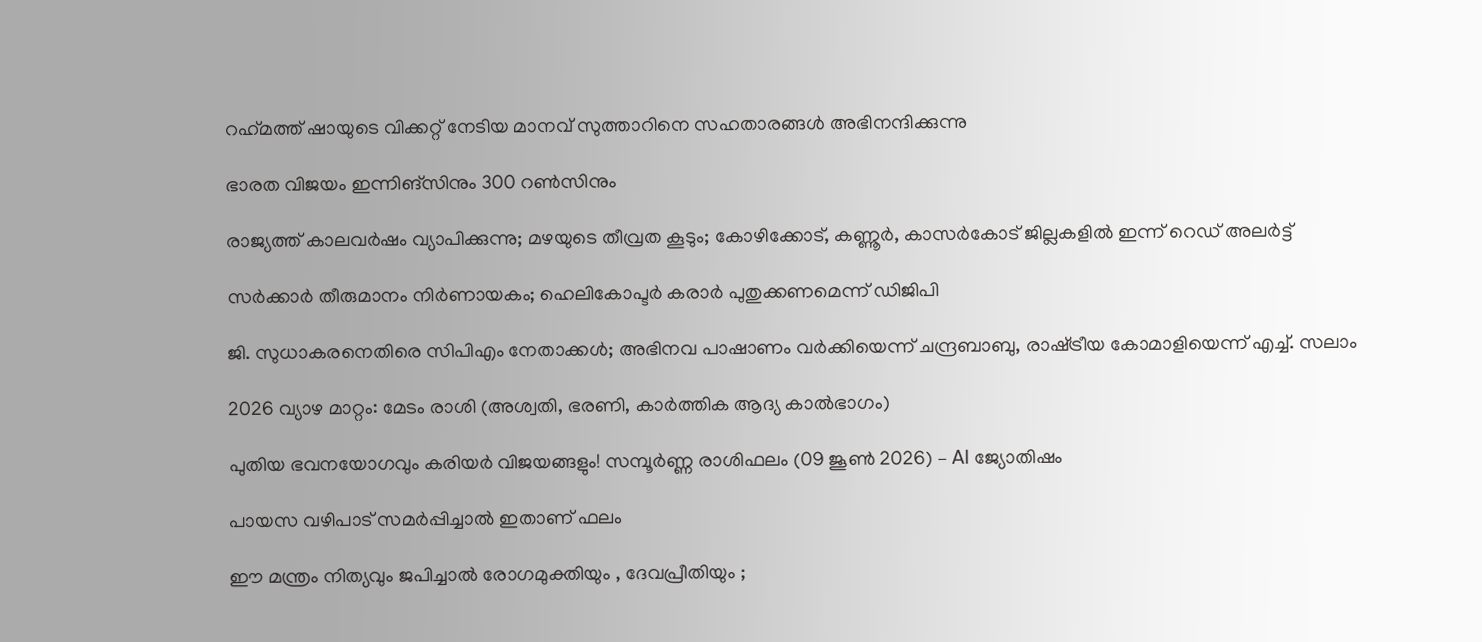റഹ്‌മത്ത് ഷായുടെ വിക്കറ്റ് നേടിയ മാനവ് സുത്താറിനെ സഹതാരങ്ങള്‍ അഭിനന്ദിക്കുന്നു

ഭാരത വിജയം ഇന്നിങ്‌സിനും 300 റണ്‍സിനും

രാജ്യത്ത് കാലവര്‍ഷം വ്യാപിക്കുന്നു; മഴയുടെ തീവ്രത കൂടും; കോഴിക്കോട്, കണ്ണൂര്‍, കാസര്‍കോട് ജില്ലകളില്‍ ഇന്ന് റെഡ് അലര്‍ട്ട്

സര്‍ക്കാര്‍ തീരുമാനം നിര്‍ണായകം; ഹെലികോപ്ടര്‍ കരാര്‍ പുതുക്കണമെന്ന് ഡിജിപി

ജി. സുധാകരനെതിരെ സിപിഎം നേതാക്കള്‍; അഭിനവ പാഷാണം വര്‍ക്കിയെന്ന് ചന്ദ്രബാബു, രാഷ്‌ട്രീയ കോമാളിയെന്ന് എച്ച്. സലാം

2026 വ്യാഴ മാറ്റം: മേടം രാശി (അശ്വതി, ഭരണി, കാർത്തിക ആദ്യ കാൽഭാഗം)

പുതിയ ഭവനയോഗവും കരിയർ വിജയങ്ങളും! സമ്പൂർണ്ണ രാശിഫലം (09 ജൂൺ 2026) – AI ജ്യോതിഷം

പായസ വഴിപാട് സമർപ്പിച്ചാൽ ഇതാണ് ഫലം

ഈ മന്ത്രം നിത്യവും ജപിച്ചാൽ രോഗമുക്തിയും , ദേവപ്രീതിയും ;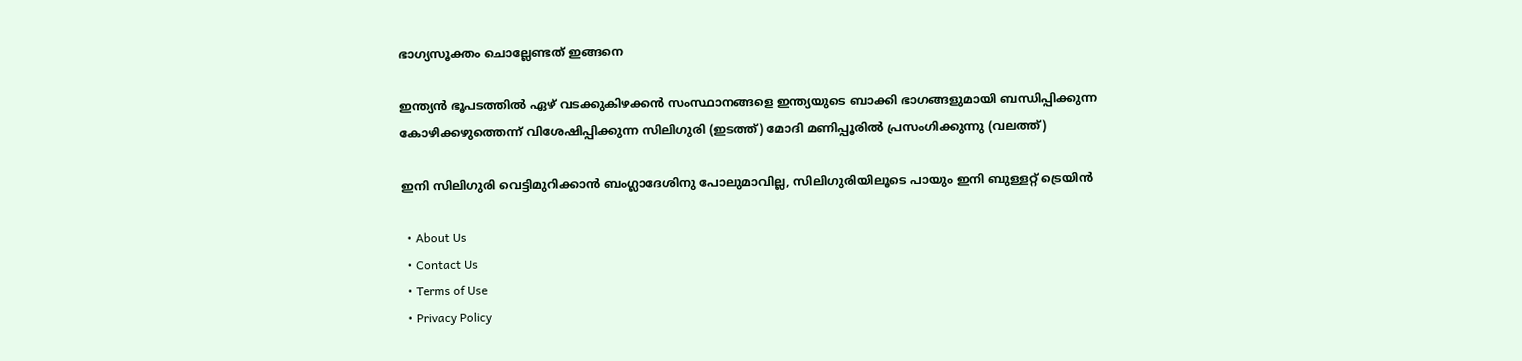ഭാഗ്യസൂക്തം ചൊല്ലേണ്ടത് ഇങ്ങനെ

ഇന്ത്യന്‍ ഭൂപടത്തില്‍ ഏഴ് വടക്കുകിഴക്കന്‍ സംസ്ഥാനങ്ങളെ ഇന്ത്യയുടെ ബാക്കി ഭാഗങ്ങളുമായി ബന്ധിപ്പിക്കുന്ന കോഴിക്കഴുത്തെന്ന് വിശേഷിപ്പിക്കുന്ന സിലിഗുരി (ഇടത്ത്) മോദി മണിപ്പൂരില്‍ പ്രസംഗിക്കുന്നു (വലത്ത്)

ഇനി സിലിഗുരി വെട്ടിമുറിക്കാന്‍ ബംഗ്ലാദേശിനു പോലുമാവില്ല, സിലിഗുരിയിലൂടെ പായും ഇനി ബുള്ളറ്റ് ട്രെയിന്‍

  • About Us
  • Contact Us
  • Terms of Use
  • Privacy Policy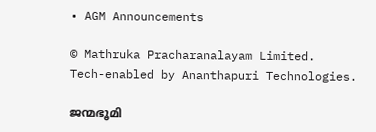• AGM Announcements

© Mathruka Pracharanalayam Limited.
Tech-enabled by Ananthapuri Technologies.

ജന്മഭൂമി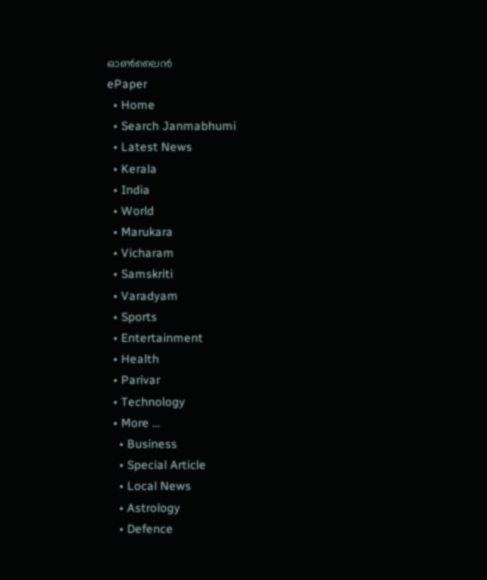ഓണ്‍ലൈന്‍
ePaper
  • Home
  • Search Janmabhumi
  • Latest News
  • Kerala
  • India
  • World
  • Marukara
  • Vicharam
  • Samskriti
  • Varadyam
  • Sports
  • Entertainment
  • Health
  • Parivar
  • Technology
  • More …
    • Business
    • Special Article
    • Local News
    • Astrology
    • Defence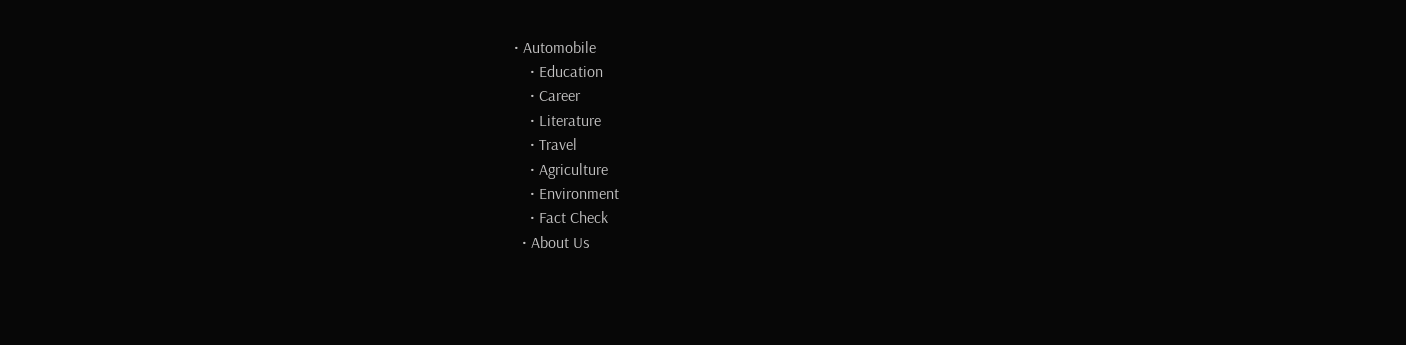• Automobile
    • Education
    • Career
    • Literature
    • Travel
    • Agriculture
    • Environment
    • Fact Check
  • About Us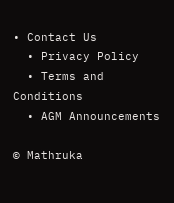• Contact Us
  • Privacy Policy
  • Terms and Conditions
  • AGM Announcements

© Mathruka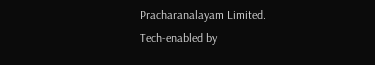Pracharanalayam Limited.
Tech-enabled by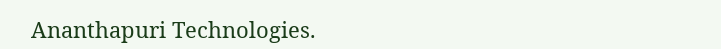Ananthapuri Technologies.